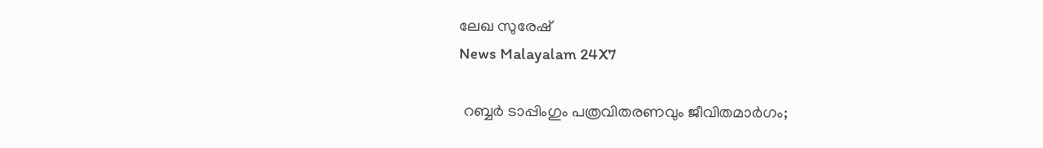ലേഖ സുരേഷ്
News Malayalam 24X7

 റബ്ബർ ടാപ്പിംഗും പത്രവിതരണവും ജീവിതമാർഗം;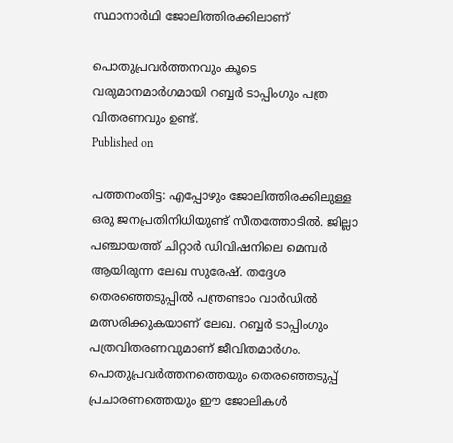സ്ഥാനാർഥി ജോലിത്തിരക്കിലാണ്

പൊതുപ്രവർത്തനവും കൂടെ വരുമാനമാർഗമായി റബ്ബർ ടാപ്പിംഗും പത്ര വിതരണവും ഉണ്ട്.
Published on

പത്തനംതിട്ട: എപ്പോഴും ജോലിത്തിരക്കിലുള്ള ഒരു ജനപ്രതിനിധിയുണ്ട് സീതത്തോടിൽ. ജില്ലാ പഞ്ചായത്ത് ചിറ്റാർ ഡിവിഷനിലെ മെമ്പർ ആയിരുന്ന ലേഖ സുരേഷ്. തദ്ദേശ തെരഞ്ഞെടുപ്പിൽ പന്ത്രണ്ടാം വാർഡിൽ മത്സരിക്കുകയാണ് ലേഖ. റബ്ബർ ടാപ്പിംഗും പത്രവിതരണവുമാണ് ജീവിതമാർഗം. പൊതുപ്രവർത്തനത്തെയും തെരഞ്ഞെടുപ്പ് പ്രചാരണത്തെയും ഈ ജോലികൾ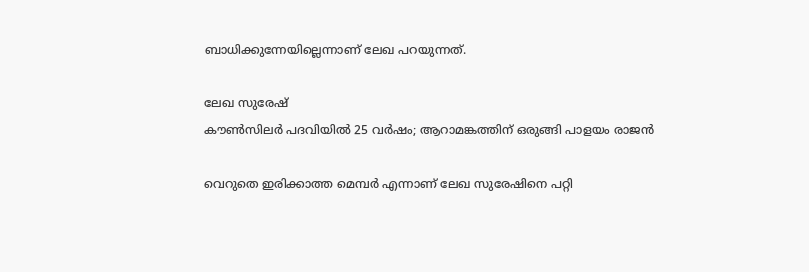ബാധിക്കുന്നേയില്ലെന്നാണ് ലേഖ പറയുന്നത്.

ലേഖ സുരേഷ്
കൗൺസിലർ പദവിയിൽ 25 വർഷം; ആറാമങ്കത്തിന് ഒരുങ്ങി പാളയം രാജൻ

വെറുതെ ഇരിക്കാത്ത മെമ്പർ എന്നാണ് ലേഖ സുരേഷിനെ പറ്റി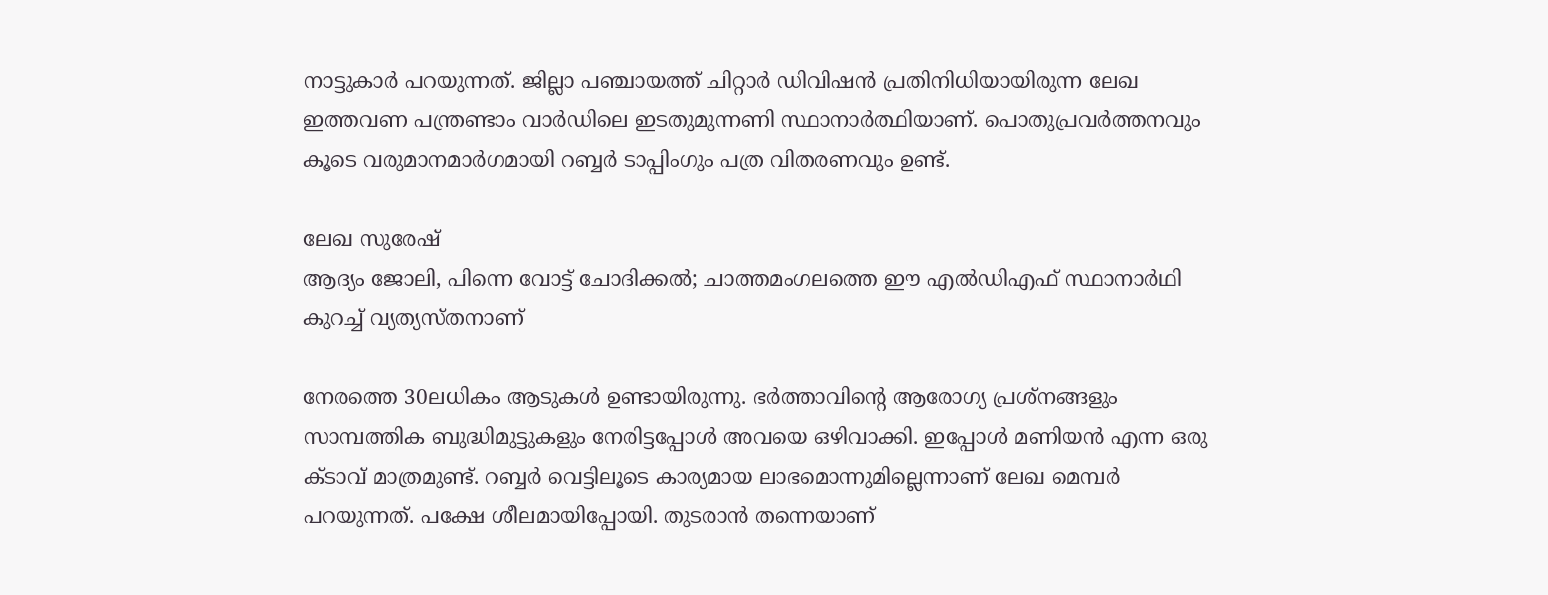നാട്ടുകാർ പറയുന്നത്. ജില്ലാ പഞ്ചായത്ത് ചിറ്റാർ ഡിവിഷൻ പ്രതിനിധിയായിരുന്ന ലേഖ ഇത്തവണ പന്ത്രണ്ടാം വാർഡിലെ ഇടതുമുന്നണി സ്ഥാനാർത്ഥിയാണ്. പൊതുപ്രവർത്തനവും കൂടെ വരുമാനമാർഗമായി റബ്ബർ ടാപ്പിംഗും പത്ര വിതരണവും ഉണ്ട്.

ലേഖ സുരേഷ്
ആദ്യം ജോലി, പിന്നെ വോട്ട് ചോദിക്കല്‍; ചാത്തമംഗലത്തെ ഈ എല്‍ഡിഎഫ് സ്ഥാനാര്‍ഥി കുറച്ച് വ്യത്യസ്തനാണ്

നേരത്തെ 30ലധികം ആടുകൾ ഉണ്ടായിരുന്നു. ഭർത്താവിന്റെ ആരോഗ്യ പ്രശ്നങ്ങളും സാമ്പത്തിക ബുദ്ധിമുട്ടുകളും നേരിട്ടപ്പോൾ അവയെ ഒഴിവാക്കി. ഇപ്പോൾ മണിയൻ എന്ന ഒരു ക്ടാവ് മാത്രമുണ്ട്. റബ്ബർ വെട്ടിലൂടെ കാര്യമായ ലാഭമൊന്നുമില്ലെന്നാണ് ലേഖ മെമ്പർ പറയുന്നത്. പക്ഷേ ശീലമായിപ്പോയി. തുടരാൻ തന്നെയാണ്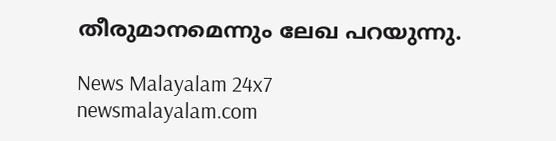തീരുമാനമെന്നും ലേഖ പറയുന്നു.

News Malayalam 24x7
newsmalayalam.com